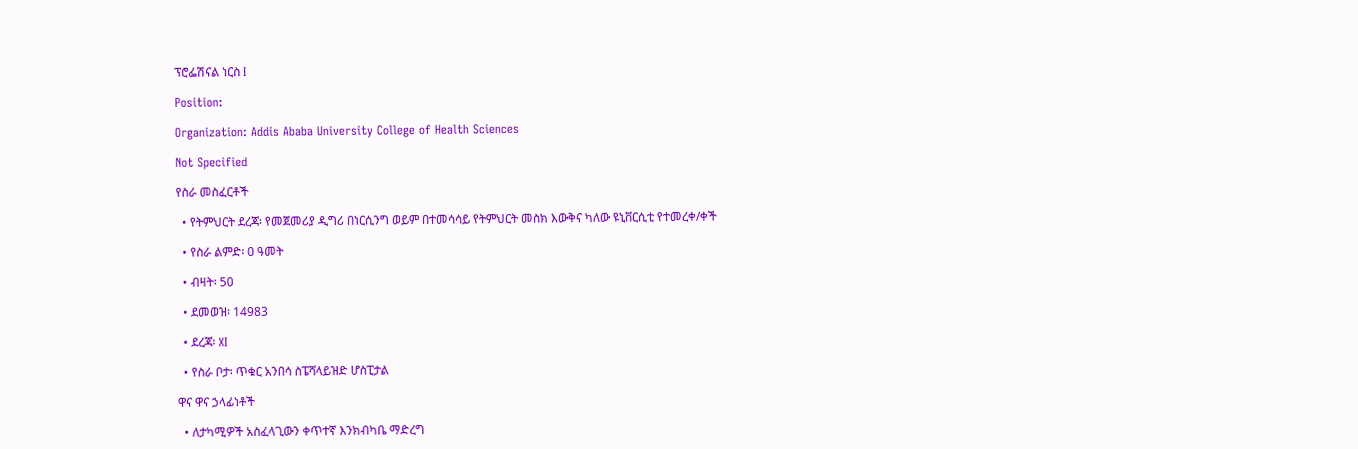ፕሮፌሽናል ነርስ I

Position:

Organization: Addis Ababa University College of Health Sciences

Not Specified

የስራ መስፈርቶች

  • የትምህርት ደረጃ፡ የመጀመሪያ ዲግሪ በነርሲንግ ወይም በተመሳሳይ የትምህርት መስክ እውቅና ካለው ዩኒቨርሲቲ የተመረቀ/ቀች

  • የስራ ልምድ፡ 0 ዓመት

  • ብዛት፡ 50

  • ደመወዝ፡ 14983

  • ደረጃ፡ XI

  • የስራ ቦታ፡ ጥቁር አንበሳ ስፔሻላይዝድ ሆስፒታል

ዋና ዋና ኃላፊነቶች

  • ለታካሚዎች አስፈላጊውን ቀጥተኛ እንክብካቤ ማድረግ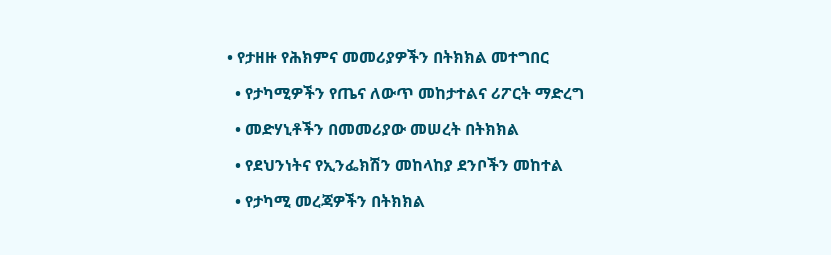• የታዘዙ የሕክምና መመሪያዎችን በትክክል መተግበር

  • የታካሚዎችን የጤና ለውጥ መከታተልና ሪፖርት ማድረግ

  • መድሃኒቶችን በመመሪያው መሠረት በትክክል

  • የደህንነትና የኢንፌክሽን መከላከያ ደንቦችን መከተል

  • የታካሚ መረጃዎችን በትክክል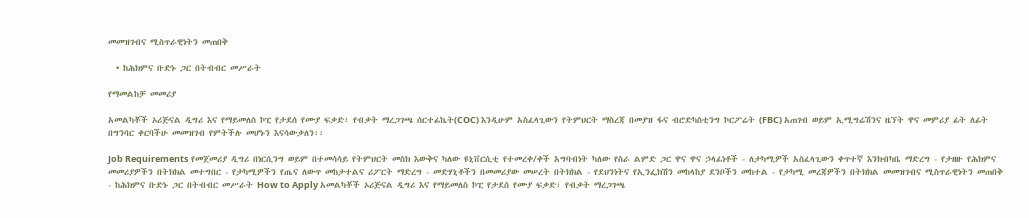መመዝገብና ሚስጥራዊነትን መጠበቅ

  • ከሕክምና ቡድኑ ጋር በትብብር መሥራት

የማመልከቻ መመሪያ

አመልካቾች ኦሪጅናል ዲግሪ እና የማይመለስ ኮፒ የታደሰ የሙያ ፍቃድ፣ የብቃት ማረጋገጫ ሰርተፊኬት(COC) እንዲሁም አስፈላጊውን የትምህርት ማስረጃ በመያዝ ፋና ብሮድካስቲንግ ኮርፖሬት (FBC) አጠገብ ወይም ኢሚግሬሽንና ዜኘት ዋና መምሪያ ፊት ለፊት በግንባር ቀርባችሁ መመዝገብ የምትችሉ መሆኑን እናሳውቃለን፡፡

Job Requirements የመጀመሪያ ዲግሪ በነርሲንግ ወይም በተመሳሳይ የትምህርት መስክ እውቅና ካለው ዩኒቨርሲቲ የተመረቀ/ቀች አግባብነት ካለው የስራ ልምድ ጋር ዋና ዋና ኃላፊነቶች - ለታካሚዎች አስፈላጊውን ቀጥተኛ እንክብካቤ ማድረግ - የታዘዙ የሕክምና መመሪያዎችን በትክክል መተግበር - የታካሚዎችን የጤና ለውጥ መከታተልና ሪፖርት ማድረግ - መድሃኒቶችን በመመሪያው መሠረት በትክክል - የደህንነትና የኢንፌክሽን መከላከያ ደንቦችን መከተል - የታካሚ መረጃዎችን በትክክል መመዝገብና ሚስጥራዊነትን መጠበቅ - ከሕክምና ቡድኑ ጋር በትብብር መሥራት How to Apply አመልካቾች ኦሪጅናል ዲግሪ እና የማይመለስ ኮፒ የታደሰ የሙያ ፍቃድ፣ የብቃት ማረጋገጫ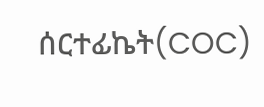ሰርተፊኬት(COC)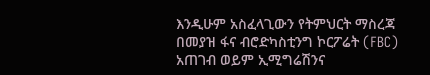እንዲሁም አስፈላጊውን የትምህርት ማስረጃ በመያዝ ፋና ብሮድካስቲንግ ኮርፖሬት (FBC) አጠገብ ወይም ኢሚግሬሽንና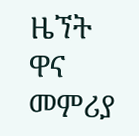ዜኘት ዋና መምሪያ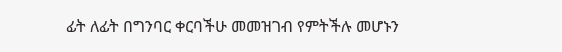ፊት ለፊት በግንባር ቀርባችሁ መመዝገብ የምትችሉ መሆኑን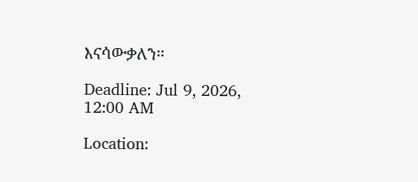እናሳውቃለን፡፡

Deadline: Jul 9, 2026, 12:00 AM

Location: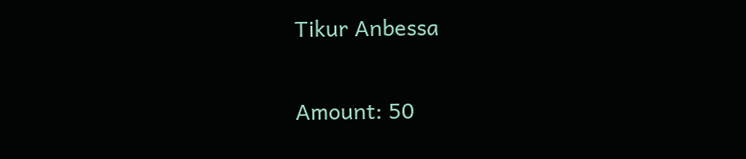Tikur Anbessa

Amount: 50